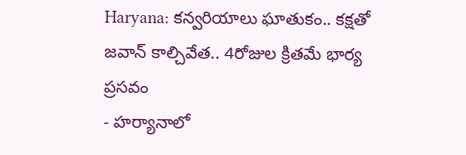Haryana: కన్వరియాలు ఘాతుకం.. కక్షతో జవాన్ కాల్చివేత.. 4రోజుల క్రితమే భార్య ప్రసవం
- హర్యానాలో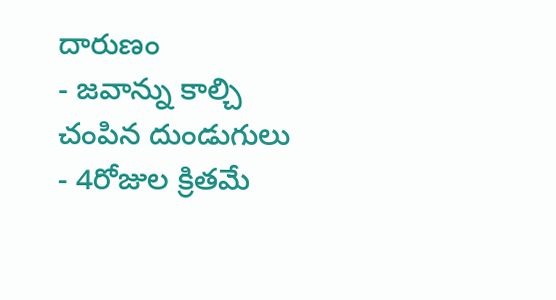దారుణం
- జవాన్ను కాల్చి చంపిన దుండుగులు
- 4రోజుల క్రితమే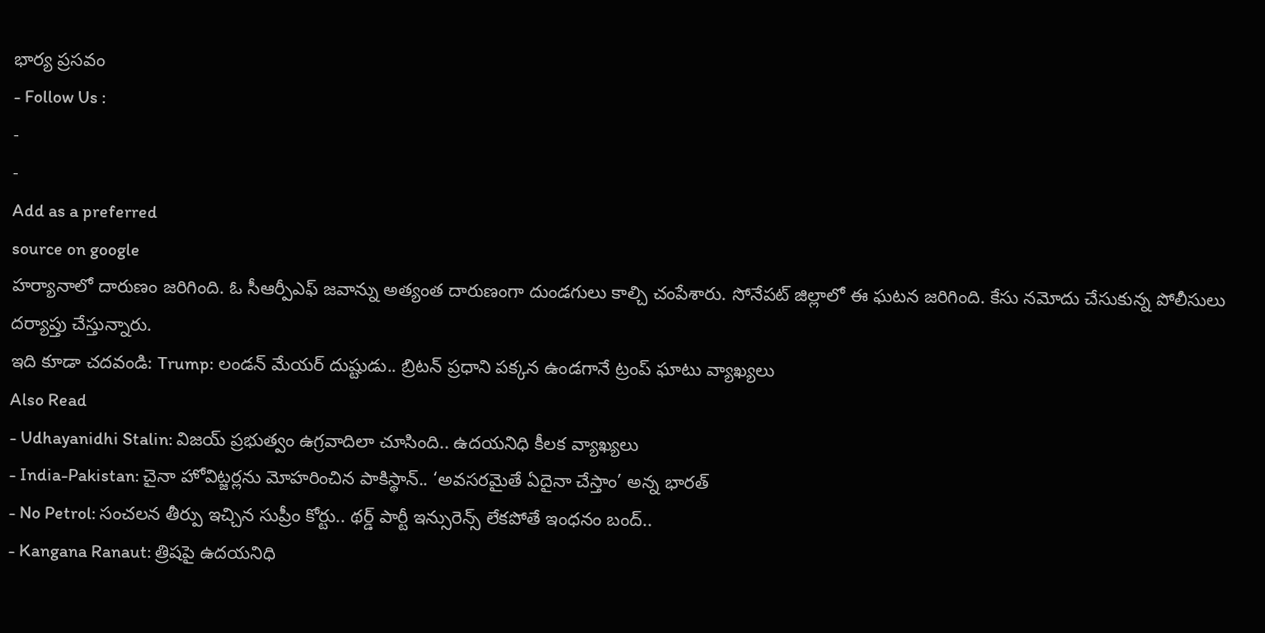భార్య ప్రసవం
- Follow Us :
-
-
Add as a preferred
source on google
హర్యానాలో దారుణం జరిగింది. ఓ సీఆర్పీఎఫ్ జవాన్ను అత్యంత దారుణంగా దుండగులు కాల్చి చంపేశారు. సోనేపట్ జిల్లాలో ఈ ఘటన జరిగింది. కేసు నమోదు చేసుకున్న పోలీసులు దర్యాప్తు చేస్తున్నారు.
ఇది కూడా చదవండి: Trump: లండన్ మేయర్ దుష్టుడు.. బ్రిటన్ ప్రధాని పక్కన ఉండగానే ట్రంప్ ఘాటు వ్యాఖ్యలు
Also Read
- Udhayanidhi Stalin: విజయ్ ప్రభుత్వం ఉగ్రవాదిలా చూసింది.. ఉదయనిధి కీలక వ్యాఖ్యలు
- India-Pakistan: చైనా హోవిట్జర్లను మోహరించిన పాకిస్థాన్.. ‘అవసరమైతే ఏదైనా చేస్తాం’ అన్న భారత్
- No Petrol: సంచలన తీర్పు ఇచ్చిన సుప్రీం కోర్టు.. థర్డ్ పార్టీ ఇన్సురెన్స్ లేకపోతే ఇంధనం బంద్..
- Kangana Ranaut: త్రిషపై ఉదయనిధి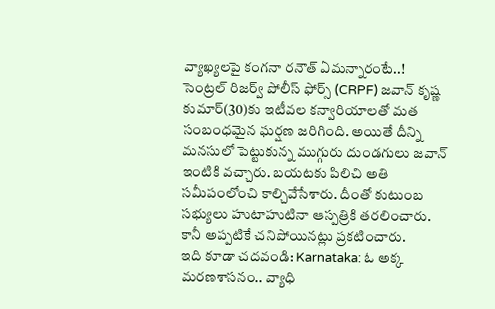వ్యాఖ్యలపై కంగనా రనౌత్ ఏమన్నారంటే..!
సెంట్రల్ రిజర్వ్ పోలీస్ ఫోర్స్ (CRPF) జవాన్ కృష్ణ కుమార్(30)కు ఇటీవల కన్వారియాలతో మత సంబంధమైన ఘర్షణ జరిగింది. అయితే దీన్ని మనసులో పెట్టుకున్న ముగ్గురు దుండగులు జవాన్ ఇంటికి వచ్చారు. బయటకు పిలిచి అతి సమీపంలోంచి కాల్చివేసేశారు. దీంతో కుటుంబ సభ్యులు హుటాహుటినా ఆస్పత్రికి తరలించారు. కానీ అప్పటికే చనిపోయినట్లు ప్రకటించారు.
ఇది కూడా చదవండి: Karnataka: ఓ అక్క మరణశాసనం.. వ్యాధి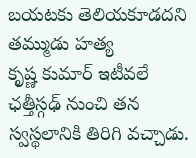బయటకు తెలియకూడదని తమ్ముడు హత్య
కృష్ణ కుమార్ ఇటీవలే ఛత్తీస్గఢ్ నుంచి తన స్వస్థలానికి తిరిగి వచ్చాడు.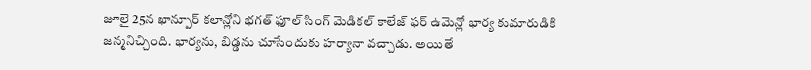జూలై 25న ఖాన్పూర్ కలాన్లోని భగత్ ఫూల్ సింగ్ మెడికల్ కాలేజ్ ఫర్ ఉమెన్లో భార్య కుమారుడికి జన్మనిచ్చింది. భార్యను, బిడ్డను చూసేందుకు హర్యానా వచ్చాడు. అయితే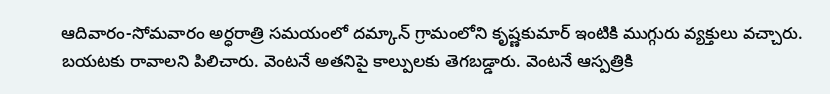ఆదివారం-సోమవారం అర్ధరాత్రి సమయంలో దమ్కాన్ గ్రామంలోని కృష్ణకుమార్ ఇంటికి ముగ్గురు వ్యక్తులు వచ్చారు. బయటకు రావాలని పిలిచారు. వెంటనే అతనిపై కాల్పులకు తెగబడ్డారు. వెంటనే ఆస్పత్రికి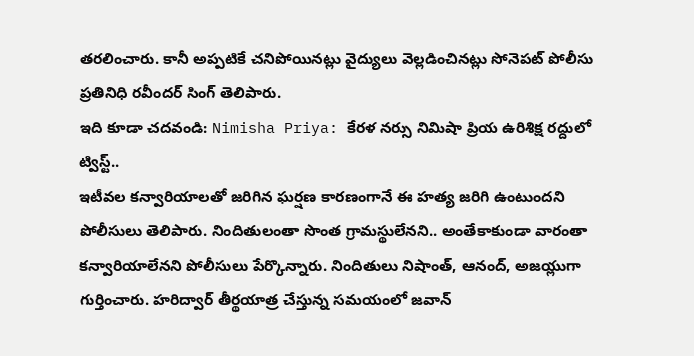తరలించారు. కానీ అప్పటికే చనిపోయినట్లు వైద్యులు వెల్లడించినట్లు సోనెపట్ పోలీసు ప్రతినిధి రవీందర్ సింగ్ తెలిపారు.
ఇది కూడా చదవండి: Nimisha Priya: కేరళ నర్సు నిమిషా ప్రియ ఉరిశిక్ష రద్దులో ట్విస్ట్..
ఇటీవల కన్వారియాలతో జరిగిన ఘర్షణ కారణంగానే ఈ హత్య జరిగి ఉంటుందని పోలీసులు తెలిపారు. నిందితులంతా సొంత గ్రామస్థులేనని.. అంతేకాకుండా వారంతా కన్వారియాలేనని పోలీసులు పేర్కొన్నారు. నిందితులు నిషాంత్, ఆనంద్, అజయ్లుగా గుర్తించారు. హరిద్వార్ తీర్థయాత్ర చేస్తున్న సమయంలో జవాన్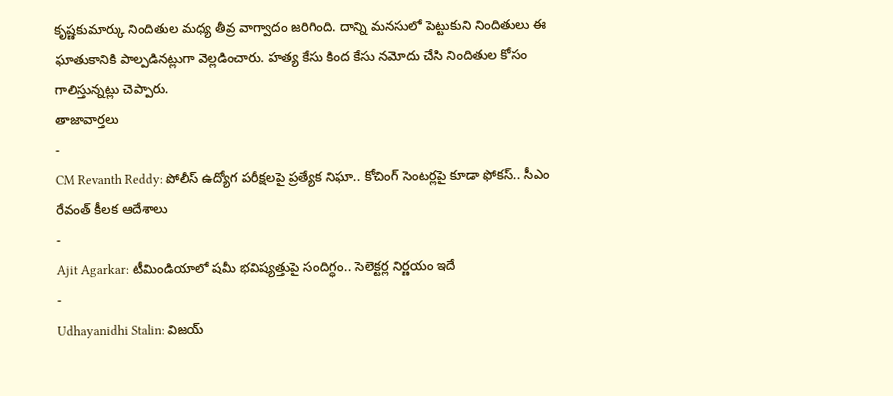కృష్ణకుమార్కు నిందితుల మధ్య తీవ్ర వాగ్వాదం జరిగింది. దాన్ని మనసులో పెట్టుకుని నిందితులు ఈ ఘాతుకానికి పాల్పడినట్లుగా వెల్లడించారు. హత్య కేసు కింద కేసు నమోదు చేసి నిందితుల కోసం గాలిస్తున్నట్లు చెప్పారు.
తాజావార్తలు
-
CM Revanth Reddy: పోలీస్ ఉద్యోగ పరీక్షలపై ప్రత్యేక నిఘా.. కోచింగ్ సెంటర్లపై కూడా ఫోకస్.. సీఎం రేవంత్ కీలక ఆదేశాలు
-
Ajit Agarkar: టీమిండియాలో షమీ భవిష్యత్తుపై సందిగ్ధం.. సెలెక్టర్ల నిర్ణయం ఇదే
-
Udhayanidhi Stalin: విజయ్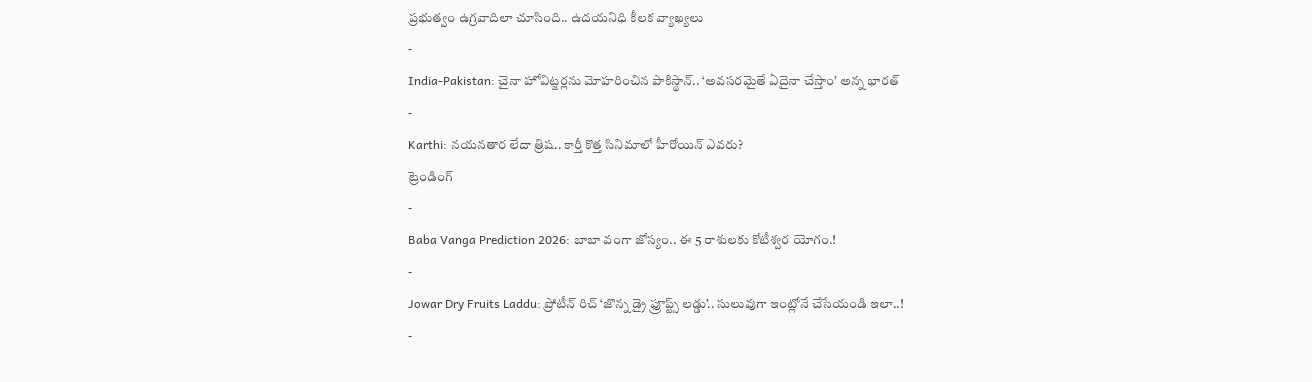ప్రభుత్వం ఉగ్రవాదిలా చూసింది.. ఉదయనిధి కీలక వ్యాఖ్యలు
-
India-Pakistan: చైనా హోవిట్జర్లను మోహరించిన పాకిస్థాన్.. ‘అవసరమైతే ఏదైనా చేస్తాం’ అన్న భారత్
-
Karthi: నయనతార లేదా త్రిష.. కార్తీ కొత్త సినిమాలో హీరోయిన్ ఎవరు?
ట్రెండింగ్
-
Baba Vanga Prediction 2026: బాబా వంగా జోస్యం.. ఈ 5 రాశులకు కోటీశ్వర యోగం.!
-
Jowar Dry Fruits Laddu: ప్రోటీన్ రిచ్ ‘జొన్న డ్రై ఫ్రూప్ట్స్ లడ్డు’.. సులువుగా ఇంట్లోనే చేసేయండి ఇలా..!
-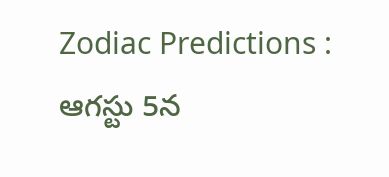Zodiac Predictions : ఆగస్టు 5న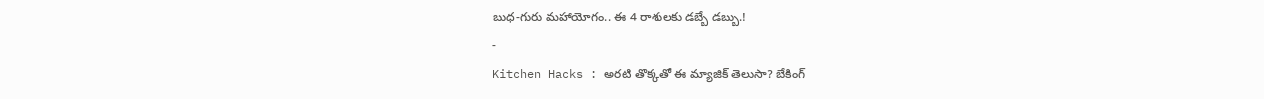బుధ-గురు మహాయోగం.. ఈ 4 రాశులకు డబ్బే డబ్బు.!
-
Kitchen Hacks : అరటి తొక్కతో ఈ మ్యాజిక్ తెలుసా? బేకింగ్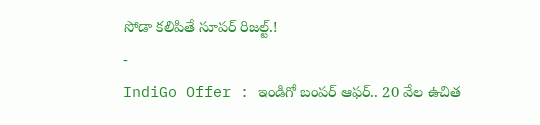సోడా కలిపితే సూపర్ రిజల్ట్.!
-
IndiGo Offer : ఇండిగో బంపర్ ఆఫర్.. 20 వేల ఉచిత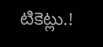టికెట్లు.!